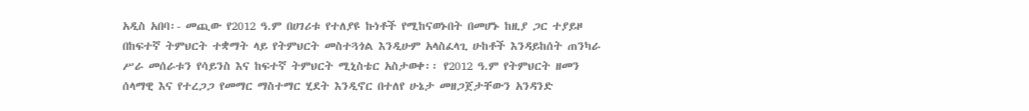አዲስ አበባ፡- መጪው የ2012 ዓ.ም በሀገሪቱ የተለያዩ ኩነቶች የሚከናወኑበት በመሆኑ ከዚያ ጋር ተያይዞ በከፍተኛ ትምህርት ተቋማት ላይ የትምህርት መስተጓጎል እንዲሁም አላስፈላጊ ሁከቶች እንዳይከሰት ጠንካራ ሥራ መሰራቱን የሳይንስ እና ከፍተኛ ትምህርት ሚኒስቴር አስታወቀ፡፡ የ2012 ዓ.ም የትምህርት ዘመን ሰላማዊ እና የተረጋጋ የመማር ማስተማር ሂደት እንዲኖር በተለየ ሁኔታ መዘጋጀታቸውን አንዳንድ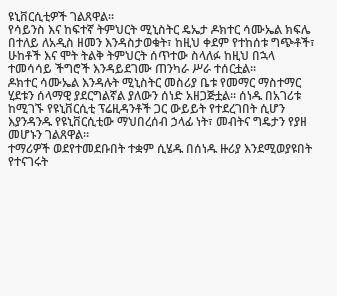ዩኒቨርሲቲዎች ገልጸዋል፡፡
የሳይንስ እና ከፍተኛ ትምህርት ሚኒስትር ዴኤታ ዶክተር ሳሙኤል ክፍሌ በተለይ ለአዲስ ዘመን እንዳስታወቁት፣ ከዚህ ቀደም የተከሰቱ ግጭቶች፣ ሁከቶች እና ሞት ትልቅ ትምህርት ሰጥተው ስላለፉ ከዚህ በኋላ ተመሳሳይ ችግሮች እንዳይደገሙ ጠንካራ ሥራ ተሰርቷል፡፡
ዶክተር ሳሙኤል እንዳሉት ሚኒስትር መስሪያ ቤቱ የመማር ማስተማር ሂደቱን ሰላማዊ ያደርግልኛል ያለውን ሰነድ አዘጋጅቷል፡፡ ሰነዱ በአገሪቱ ከሚገኙ የዩኒቨርሲቲ ፕሬዚዳንቶች ጋር ውይይት የተደረገበት ሲሆን እያንዳንዱ የዩኒቨርሲቲው ማህበረሰብ ኃላፊ ነት፣ መብትና ግዴታን የያዘ መሆኑን ገልጸዋል፡፡
ተማሪዎች ወደየተመደቡበት ተቋም ሲሄዱ በሰነዱ ዙሪያ እንደሚወያዩበት የተናገሩት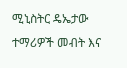ሚኒስትር ዴኤታው ተማሪዎች መብት እና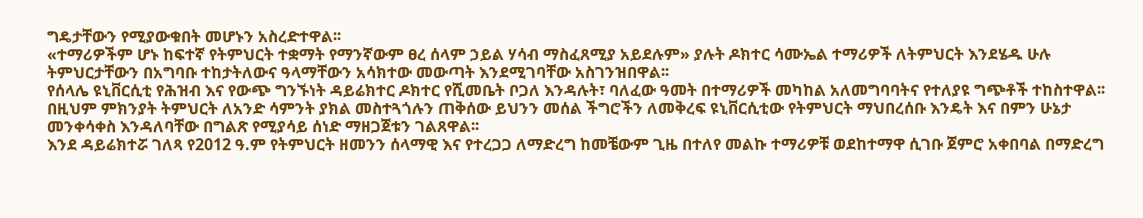ግዴታቸውን የሚያውቁበት መሆኑን አስረድተዋል፡፡
«ተማሪዎችም ሆኑ ከፍተኛ የትምህርት ተቋማት የማንኛውም ፀረ ሰላም ኃይል ሃሳብ ማስፈጸሚያ አይደሉም» ያሉት ዶክተር ሳሙኤል ተማሪዎች ለትምህርት እንደሄዱ ሁሉ ትምህርታቸውን በአግባቡ ተከታትለውና ዓላማቸውን አሳክተው መውጣት እንደሚገባቸው አስገንዝበዋል፡፡
የሰላሌ ዩኒቨርሲቲ የሕዝብ እና የውጭ ግንኙነት ዳይሬክተር ዶክተር የሺመቤት ቦጋለ እንዳሉት፣ ባለፈው ዓመት በተማሪዎች መካከል አለመግባባትና የተለያዩ ግጭቶች ተከስተዋል፡፡ በዚህም ምክንያት ትምህርት ለአንድ ሳምንት ያክል መስተጓጎሉን ጠቅሰው ይህንን መሰል ችግሮችን ለመቅረፍ ዩኒቨርሲቲው የትምህርት ማህበረሰቡ እንዴት እና በምን ሁኔታ መንቀሳቀስ እንዳለባቸው በግልጽ የሚያሳይ ሰነድ ማዘጋጀቱን ገልጸዋል፡፡
እንደ ዳይሬክተሯ ገለጻ የ2012 ዓ.ም የትምህርት ዘመንን ሰላማዊ እና የተረጋጋ ለማድረግ ከመቼውም ጊዜ በተለየ መልኩ ተማሪዎቹ ወደከተማዋ ሲገቡ ጀምሮ አቀበባል በማድረግ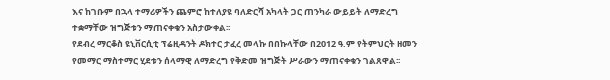እና ከገቡም በኋላ ተማሪዎችን ጨምሮ ከተለያዩ ባለድርሻ አካላት ጋር ጠንካራ ውይይት ለማድረግ ተቋማቸው ዝግጅቱን ማጠናቀቁን አስታውቀል፡፡
የደብረ ማርቆስ ዩኒቨርሲቲ ፕሬዚዳንት ዶክተር ታፈረ መላኩ በበኩላቸው በ2012 ዓ.ም የትምህርት ዘመን የመማር ማስተማር ሂደቱን ሰላማዊ ለማድረግ የቅድመ ዝግጅት ሥራውን ማጠናቀቁን ገልጸዋል፡፡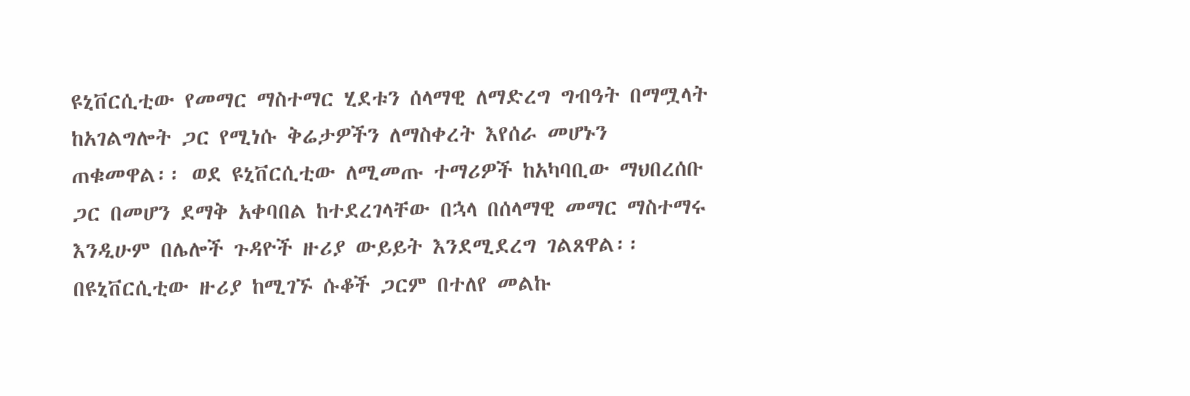ዩኒቨርሲቲው የመማር ማስተማር ሂደቱን ሰላማዊ ለማድረግ ግብዓት በማሟላት ከአገልግሎት ጋር የሚነሱ ቅሬታዎችን ለማስቀረት እየሰራ መሆኑን ጠቁመዋል፡፡ ወደ ዩኒቨርሲቲው ለሚመጡ ተማሪዎች ከአካባቢው ማህበረሰቡ ጋር በመሆን ደማቅ አቀባበል ከተደረገላቸው በኋላ በሰላማዊ መማር ማስተማሩ እንዲሁም በሌሎች ጉዳዮች ዙሪያ ውይይት እንደሚደረግ ገልጸዋል፡፡
በዩኒቨርሲቲው ዙሪያ ከሚገኙ ሱቆች ጋርም በተለየ መልኩ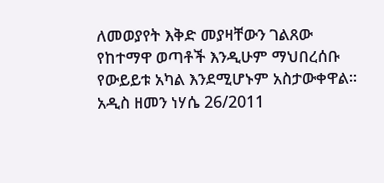ለመወያየት እቅድ መያዛቸውን ገልጸው የከተማዋ ወጣቶች እንዲሁም ማህበረሰቡ የውይይቱ አካል እንደሚሆኑም አስታውቀዋል፡፡
አዲስ ዘመን ነሃሴ 26/2011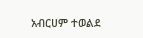አብርሀም ተወልደ